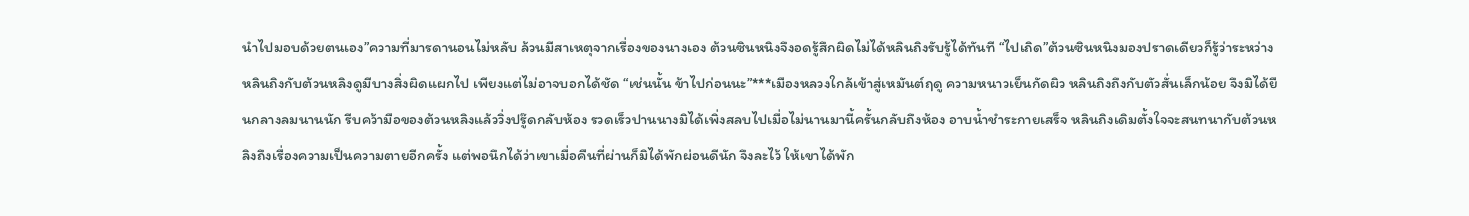นำไปมอบด้วยตนเอง”ความที่มารดานอนไม่หลับ ล้วนมีสาเหตุจากเรื่องของนางเอง ต้วนซินหนิงจึงอดรู้สึกผิดไม่ได้หลินถิงรับรู้ได้ทันที “ไปเถิด”ต้วนซินหนิงมองปราดเดียวก็รู้ว่าระหว่างหลินถิงกับต้วนหลิงดูมีบางสิ่งผิดแผกไป เพียงแต่ไม่อาจบอกได้ชัด “เช่นนั้น ข้าไปก่อนนะ”***เมืองหลวงใกล้เข้าสู่เหมันต์ฤดู ความหนาวเย็นกัดผิว หลินถิงถึงกับตัวสั่นเล็กน้อย จึงมิได้ยืนกลางลมนานนัก รีบคว้ามือของต้วนหลิงแล้ววิ่งปรู๊ดกลับห้อง รวดเร็วปานนางมิได้เพิ่งสลบไปเมื่อไม่นานมานี้ครั้นกลับถึงห้อง อาบน้ำชำระกายเสร็จ หลินถิงเดิมตั้งใจจะสนทนากับต้วนหลิงถึงเรื่องความเป็นความตายอีกครั้ง แต่พอนึกได้ว่าเขาเมื่อคืนที่ผ่านก็มิได้พักผ่อนดีนัก จึงละไว้ ให้เขาได้พัก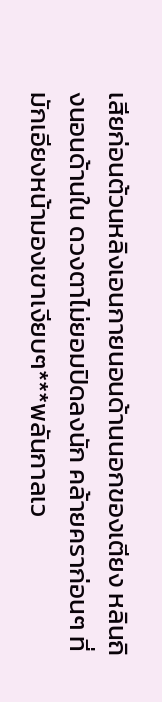เสียก่อนต้วนหลิงเอนกายนอนด้านนอกของเตียง หลินถิงนอนด้านใน ดวงตาไม่ยอมปิดลงนัก คล้ายคราก่อนๆ ที่มักเอียงหน้ามองเขาเงียบๆ***พลันกาลเว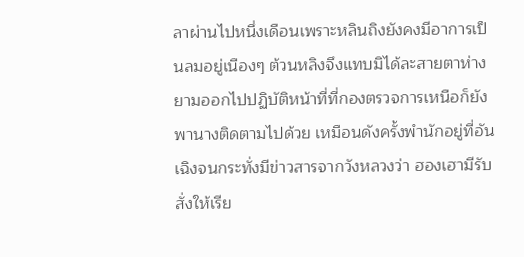ลาผ่านไปหนึ่งเดือนเพราะหลินถิงยังคงมีอาการเป็นลมอยู่เนืองๆ ต้วนหลิงจึงแทบมิได้ละสายตาห่าง ยามออกไปปฏิบัติหน้าที่ที่กองตรวจการเหนือก็ยังพานางติดตามไปด้วย เหมือนดังครั้งพำนักอยู่ที่อันเฉิงจนกระทั่งมีข่าวสารจากวังหลวงว่า ฮองเฮามีรับสั่งให้เรีย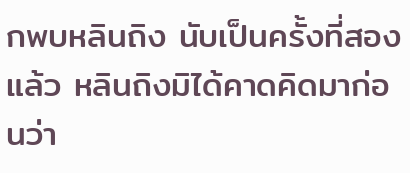กพบหลินถิง นับเป็นครั้งที่สองแล้ว หลินถิงมิได้คาดคิดมาก่อนว่า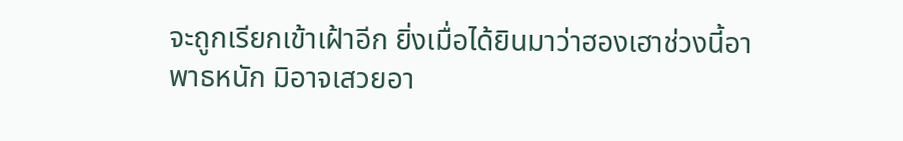จะถูกเรียกเข้าเฝ้าอีก ยิ่งเมื่อได้ยินมาว่าฮองเฮาช่วงนี้อาพาธหนัก มิอาจเสวยอา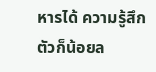หารได้ ความรู้สึกตัวก็น้อยล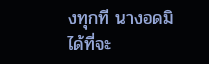งทุกที นางอดมิได้ที่จะ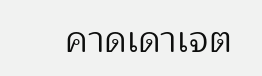คาดเดาเจต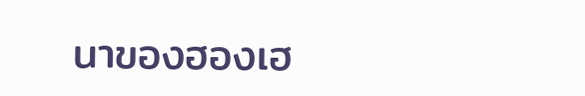นาของฮองเฮ